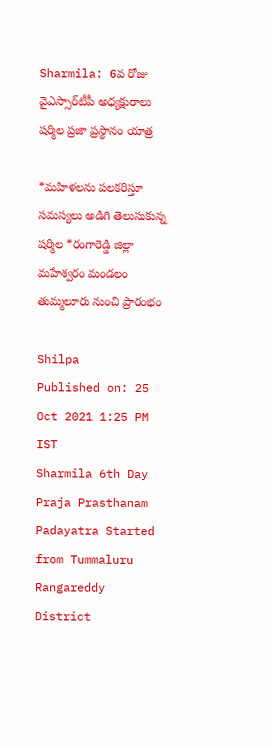Sharmila: 6వ రోజు వైఎస్సార్‌టీపీ అధ్యక్షురాలు షర్మిల ప్రజా ప్రస్థానం యాత్ర

*మహిళలను పలకరిస్తూ సమస్యలు అడిగి తెలుసుకున్న షర్మిల *రంగారెడ్డి జిల్లా మహేశ్వరం మండలం తుమ్మలూరు నుంచి ప్రారంభం

Shilpa
Published on: 25 Oct 2021 1:25 PM IST
Sharmila 6th Day Praja Prasthanam Padayatra Started from Tummaluru Rangareddy District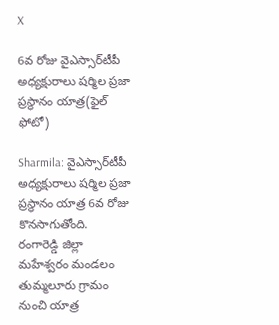X

6వ రోజు వైఎస్సార్‌టీపీ అధ్యక్షురాలు షర్మిల ప్రజా ప్రస్థానం యాత్ర(ఫైల్ ఫోటో)

Sharmila: వైఎస్సార్‌టీపీ అధ్యక్షురాలు షర్మిల ప్రజా ప్రస్థానం యాత్ర 6వ రోజు కొనసాగుతోంది. రంగారెడ్డి జిల్లా మహేశ్వరం మండలం తుమ్మలూరు గ్రామం నుంచి యాత్ర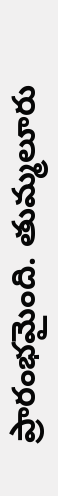ప్రారంభమైంది. తుమ్మలూరు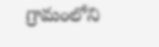గ్రామంలోని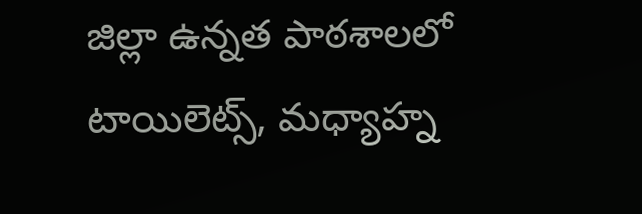జిల్లా ఉన్నత పాఠశాలలో టాయిలెట్స్‌, మధ్యాహ్న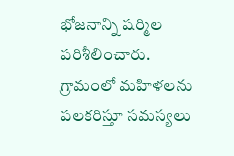భోజనాన్ని షర్మిల పరిశీలించారు. గ్రామంలో మహిళలను పలకరిస్తూ సమస్యలు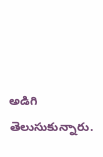అడిగి తెలుసుకున్నారు.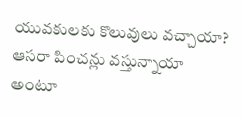యువకులకు కొలువులు వచ్చాయా? ఆసరా పించన్లు వస్తున్నాయా అంటూ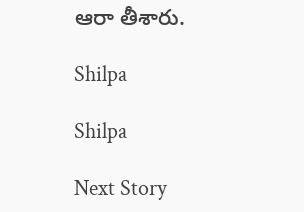ఆరా తీశారు.

Shilpa

Shilpa

Next Story